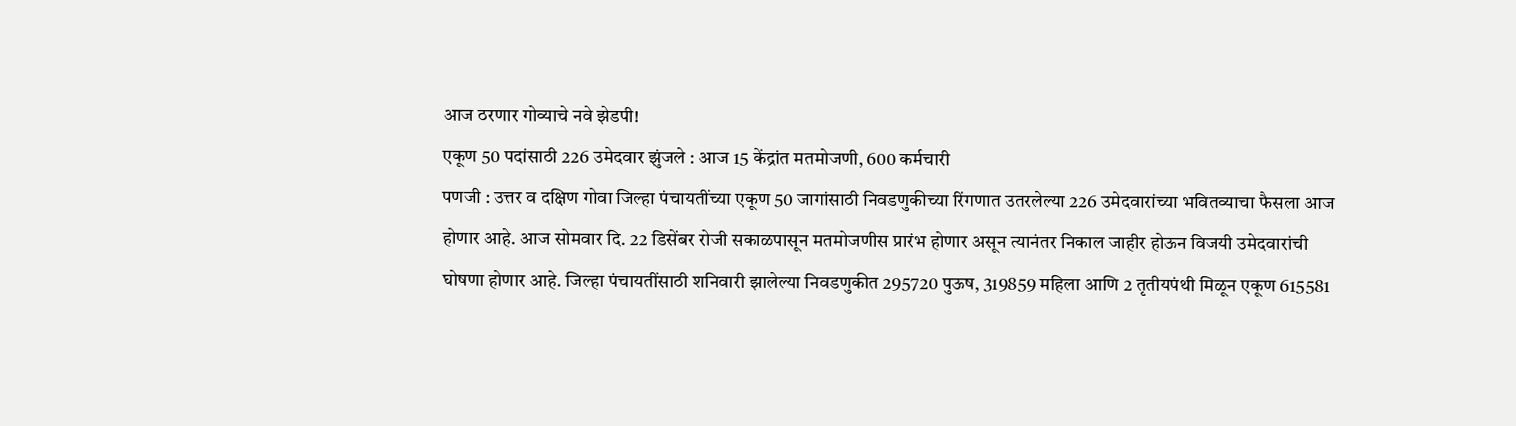आज ठरणार गोव्याचे नवे झेडपी!
एकूण 50 पदांसाठी 226 उमेदवार झुंजले : आज 15 केंद्रांत मतमोजणी, 600 कर्मचारी
पणजी : उत्तर व दक्षिण गोवा जिल्हा पंचायतींच्या एकूण 50 जागांसाठी निवडणुकीच्या रिंगणात उतरलेल्या 226 उमेदवारांच्या भवितव्याचा फैसला आज होणार आहे. आज सोमवार दि. 22 डिसेंबर रोजी सकाळपासून मतमोजणीस प्रारंभ होणार असून त्यानंतर निकाल जाहीर होऊन विजयी उमेदवारांची घोषणा होणार आहे. जिल्हा पंचायतींसाठी शनिवारी झालेल्या निवडणुकीत 295720 पुऊष, 319859 महिला आणि 2 तृतीयपंथी मिळून एकूण 615581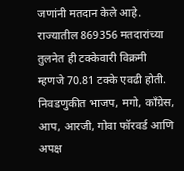जणांनी मतदान केले आहे. राज्यातील 869356 मतदारांच्या तुलनेत ही टक्केवारी विक्रमी म्हणजे 70.81 टक्के एवढी होती. निवडणुकीत भाजप, मगो, काँग्रेस, आप, आरजी, गोवा फॉरवर्ड आणि अपक्ष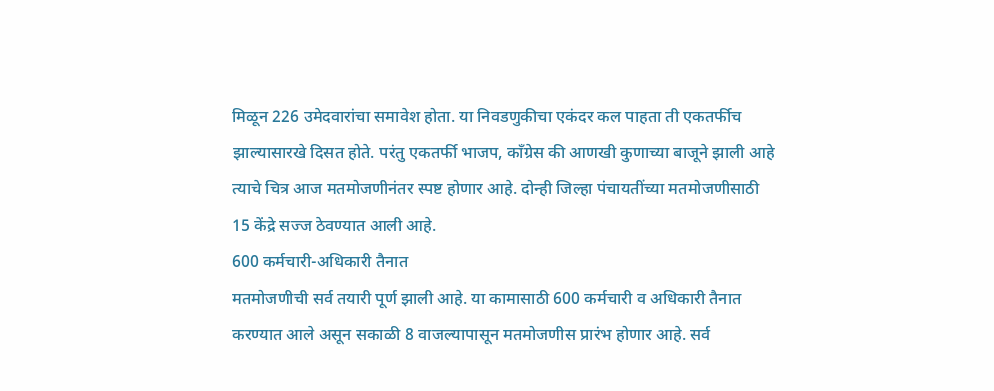मिळून 226 उमेदवारांचा समावेश होता. या निवडणुकीचा एकंदर कल पाहता ती एकतर्फीच झाल्यासारखे दिसत होते. परंतु एकतर्फी भाजप, काँग्रेस की आणखी कुणाच्या बाजूने झाली आहे त्याचे चित्र आज मतमोजणीनंतर स्पष्ट होणार आहे. दोन्ही जिल्हा पंचायतींच्या मतमोजणीसाठी 15 केंद्रे सज्ज ठेवण्यात आली आहे.
600 कर्मचारी-अधिकारी तैनात
मतमोजणीची सर्व तयारी पूर्ण झाली आहे. या कामासाठी 600 कर्मचारी व अधिकारी तैनात करण्यात आले असून सकाळी 8 वाजल्यापासून मतमोजणीस प्रारंभ होणार आहे. सर्व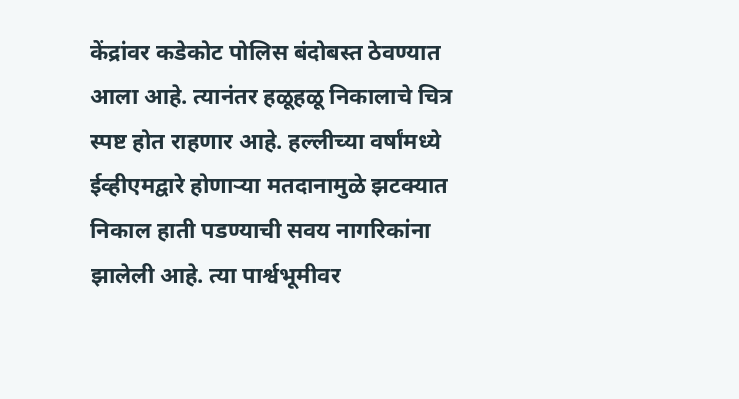केंद्रांवर कडेकोट पोलिस बंदोबस्त ठेवण्यात आला आहे. त्यानंतर हळूहळू निकालाचे चित्र स्पष्ट होत राहणार आहे. हल्लीच्या वर्षांमध्ये ईव्हीएमद्वारे होणाऱ्या मतदानामुळे झटक्यात निकाल हाती पडण्याची सवय नागरिकांना झालेली आहे. त्या पार्श्वभूमीवर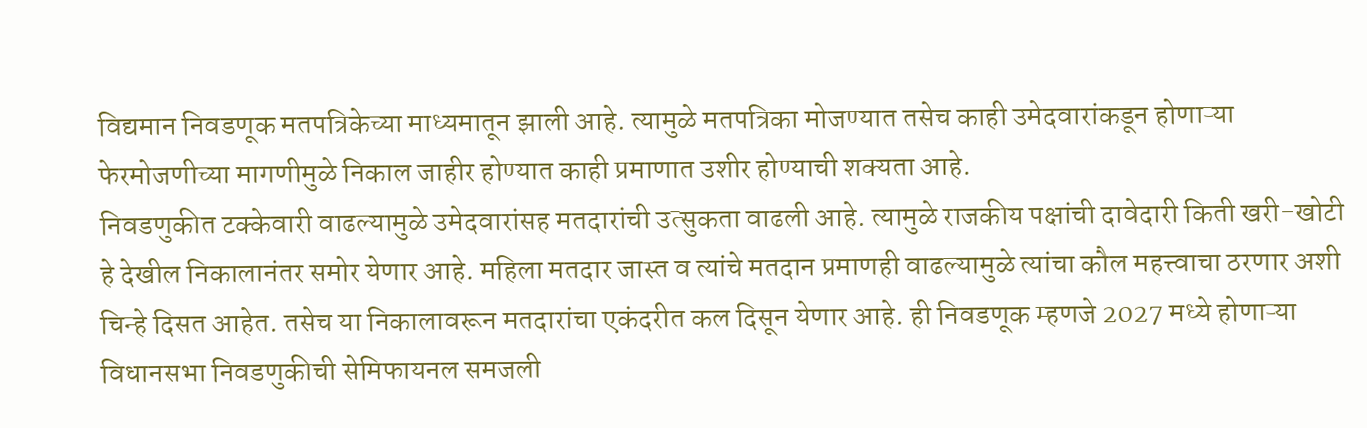विद्यमान निवडणूक मतपत्रिकेच्या माध्यमातून झाली आहे. त्यामुळे मतपत्रिका मोजण्यात तसेच काही उमेदवारांकडून होणाऱ्या फेरमोजणीच्या मागणीमुळे निकाल जाहीर होण्यात काही प्रमाणात उशीर होण्याची शक्यता आहे.
निवडणुकीत टक्केवारी वाढल्यामुळे उमेदवारांसह मतदारांची उत्सुकता वाढली आहे. त्यामुळे राजकीय पक्षांची दावेदारी किती खरी-खोटी हे देखील निकालानंतर समोर येणार आहे. महिला मतदार जास्त व त्यांचे मतदान प्रमाणही वाढल्यामुळे त्यांचा कौल महत्त्वाचा ठरणार अशी चिन्हे दिसत आहेत. तसेच या निकालावरून मतदारांचा एकंदरीत कल दिसून येणार आहे. ही निवडणूक म्हणजे 2027 मध्ये होणाऱ्या विधानसभा निवडणुकीची सेमिफायनल समजली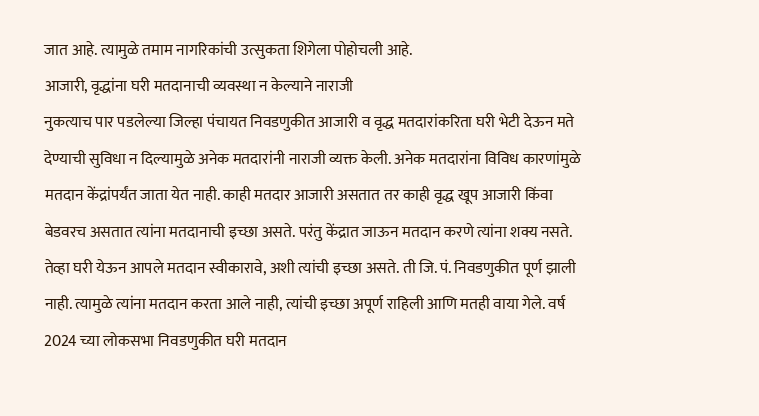जात आहे. त्यामुळे तमाम नागरिकांची उत्सुकता शिगेला पोहोचली आहे.
आजारी, वृद्धांना घरी मतदानाची व्यवस्था न केल्याने नाराजी
नुकत्याच पार पडलेल्या जिल्हा पंचायत निवडणुकीत आजारी व वृद्ध मतदारांकरिता घरी भेटी देऊन मते देण्याची सुविधा न दिल्यामुळे अनेक मतदारांनी नाराजी व्यक्त केली. अनेक मतदारांना विविध कारणांमुळे मतदान केंद्रांपर्यंत जाता येत नाही. काही मतदार आजारी असतात तर काही वृद्ध खूप आजारी किंवा बेडवरच असतात त्यांना मतदानाची इच्छा असते. परंतु केंद्रात जाऊन मतदान करणे त्यांना शक्य नसते. तेव्हा घरी येऊन आपले मतदान स्वीकारावे, अशी त्यांची इच्छा असते. ती जि. पं. निवडणुकीत पूर्ण झाली नाही. त्यामुळे त्यांना मतदान करता आले नाही, त्यांची इच्छा अपूर्ण राहिली आणि मतही वाया गेले. वर्ष 2024 च्या लोकसभा निवडणुकीत घरी मतदान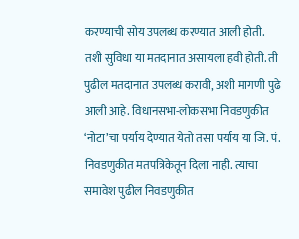करण्याची सोय उपलब्ध करण्यात आली होती. तशी सुविधा या मतदानात असायला हवी होती. ती पुढील मतदानात उपलब्ध करावी, अशी मागणी पुढे आली आहे. विधानसभा-लोकसभा निवडणुकीत ‘नोटा’चा पर्याय देण्यात येतो तसा पर्याय या जि. पं. निवडणुकीत मतपत्रिकेतून दिला नाही. त्याचा समावेश पुढील निवडणुकीत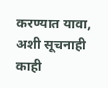करण्यात यावा, अशी सूचनाही काही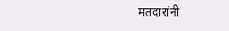मतदारांनी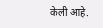केली आहे.